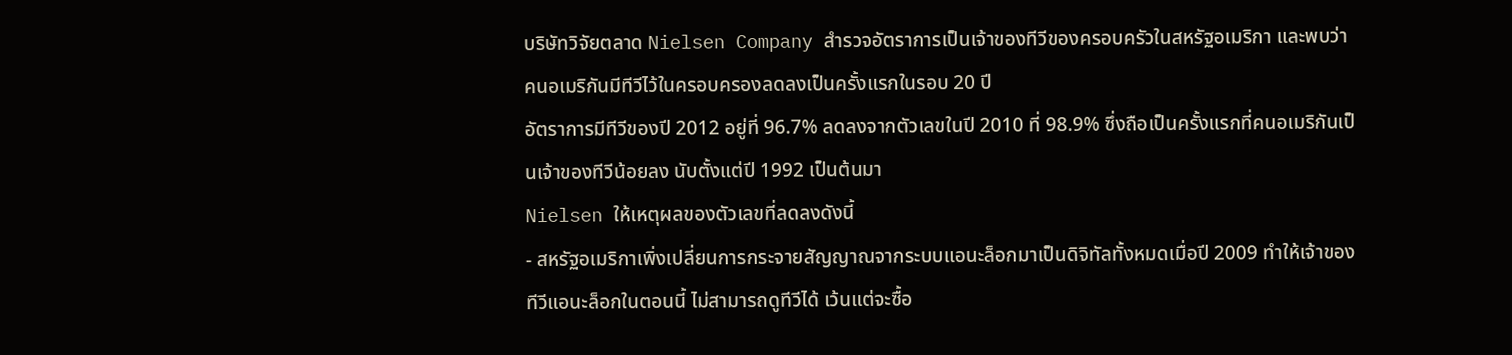บริษัทวิจัยตลาด Nielsen Company สำรวจอัตราการเป็นเจ้าของทีวีของครอบครัวในสหรัฐอเมริกา และพบว่าคนอเมริกันมีทีวีไว้ในครอบครองลดลงเป็นครั้งแรกในรอบ 20 ปี
อัตราการมีทีวีของปี 2012 อยู่ที่ 96.7% ลดลงจากตัวเลขในปี 2010 ที่ 98.9% ซึ่งถือเป็นครั้งแรกที่คนอเมริกันเป็นเจ้าของทีวีน้อยลง นับตั้งแต่ปี 1992 เป็นต้นมา
Nielsen ให้เหตุผลของตัวเลขที่ลดลงดังนี้
- สหรัฐอเมริกาเพิ่งเปลี่ยนการกระจายสัญญาณจากระบบแอนะล็อกมาเป็นดิจิทัลทั้งหมดเมื่อปี 2009 ทำให้เจ้าของทีวีแอนะล็อกในตอนนี้ ไม่สามารถดูทีวีได้ เว้นแต่จะซื้อ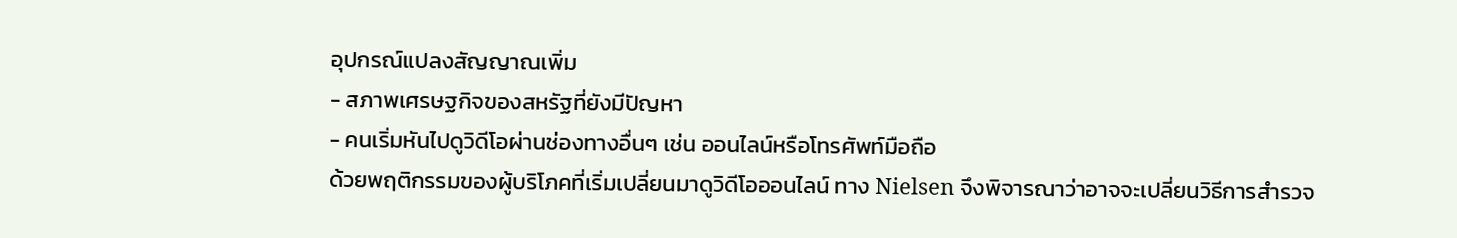อุปกรณ์แปลงสัญญาณเพิ่ม
- สภาพเศรษฐกิจของสหรัฐที่ยังมีปัญหา
- คนเริ่มหันไปดูวิดีโอผ่านช่องทางอื่นๆ เช่น ออนไลน์หรือโทรศัพท์มือถือ
ด้วยพฤติกรรมของผู้บริโภคที่เริ่มเปลี่ยนมาดูวิดีโอออนไลน์ ทาง Nielsen จึงพิจารณาว่าอาจจะเปลี่ยนวิธีการสำรวจ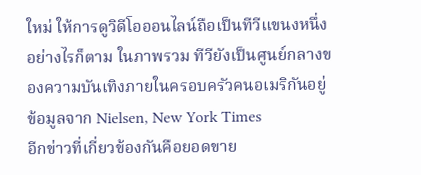ใหม่ ให้การดูวิดีโอออนไลน์ถือเป็นทีวีแขนงหนึ่ง อย่างไรก็ตาม ในภาพรวม ทีวียังเป็นศูนย์กลางของความบันเทิงภายในครอบครัวคนอเมริกันอยู่
ข้อมูลจาก Nielsen, New York Times
อีกข่าวที่เกี่ยวข้องกันคือยอดขาย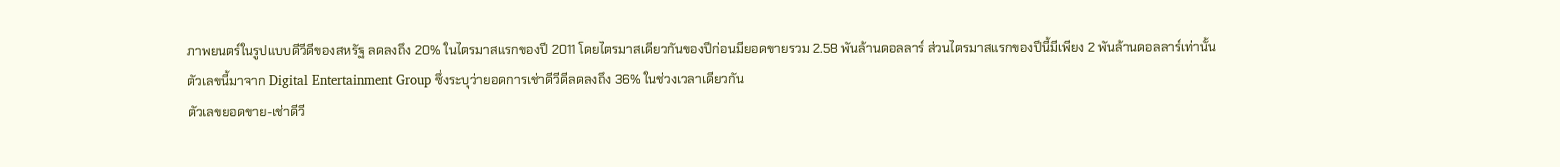ภาพยนตร์ในรูปแบบดีวีดีของสหรัฐ ลดลงถึง 20% ในไตรมาสแรกของปี 2011 โดยไตรมาสเดียวกันของปีก่อนมียอดขายรวม 2.58 พันล้านดอลลาร์ ส่วนไตรมาสแรกของปีนี้มีเพียง 2 พันล้านดอลลาร์เท่านั้น
ตัวเลขนี้มาจาก Digital Entertainment Group ซึ่งระบุว่ายอดการเช่าดีวีดีลดลงถึง 36% ในช่วงเวลาเดียวกัน
ตัวเลขยอดขาย-เช่าดีวี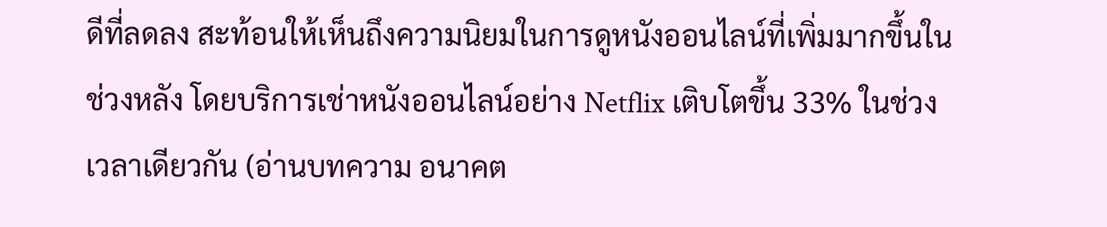ดีที่ลดลง สะท้อนให้เห็นถึงความนิยมในการดูหนังออนไลน์ที่เพิ่มมากขึ้นในช่วงหลัง โดยบริการเช่าหนังออนไลน์อย่าง Netflix เติบโตขึ้น 33% ในช่วงเวลาเดียวกัน (อ่านบทความ อนาคต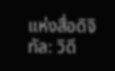แห่งสื่อดิจิทัล: วิดี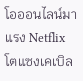โอออนไลน์มาแรง Netflix โตแซงเคเบิล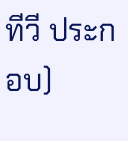ทีวี ประกอบ)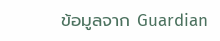ข้อมูลจาก Guardian